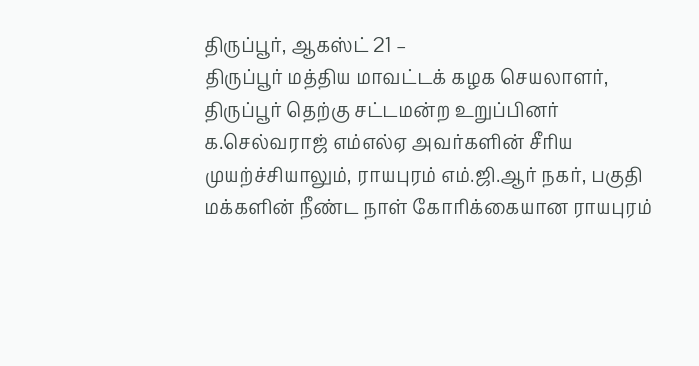திருப்பூர், ஆகஸ்ட் 21 –
திருப்பூர் மத்திய மாவட்டக் கழக செயலாளர், திருப்பூர் தெற்கு சட்டமன்ற உறுப்பினர் க.செல்வராஜ் எம்எல்ஏ அவர்களின் சீரிய முயற்ச்சியாலும், ராயபுரம் எம்.ஜி.ஆர் நகர், பகுதி மக்களின் நீண்ட நாள் கோரிக்கையான ராயபுரம்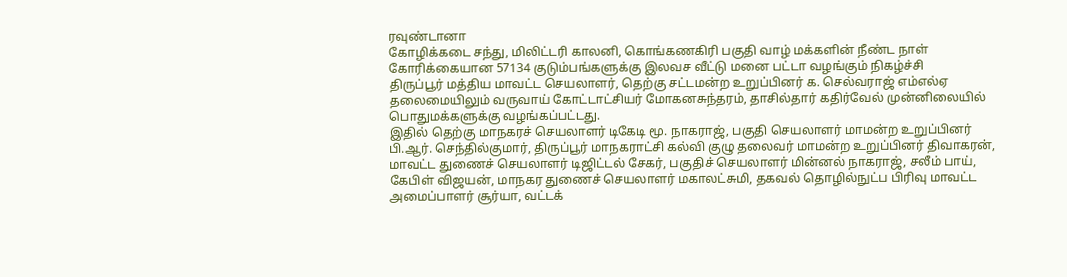ரவுண்டானா
கோழிக்கடை சந்து, மிலிட்டரி காலனி, கொங்கணகிரி பகுதி வாழ் மக்களின் நீண்ட நாள் கோரிக்கையான 57134 குடும்பங்களுக்கு இலவச வீட்டு மனை பட்டா வழங்கும் நிகழ்ச்சி
திருப்பூர் மத்திய மாவட்ட செயலாளர், தெற்கு சட்டமன்ற உறுப்பினர் க. செல்வராஜ் எம்எல்ஏ தலைமையிலும் வருவாய் கோட்டாட்சியர் மோகனசுந்தரம், தாசில்தார் கதிர்வேல் முன்னிலையில் பொதுமக்களுக்கு வழங்கப்பட்டது.
இதில் தெற்கு மாநகரச் செயலாளர் டிகேடி மூ. நாகராஜ், பகுதி செயலாளர் மாமன்ற உறுப்பினர் பி.ஆர். செந்தில்குமார், திருப்பூர் மாநகராட்சி கல்வி குழு தலைவர் மாமன்ற உறுப்பினர் திவாகரன், மாவட்ட துணைச் செயலாளர் டிஜிட்டல் சேகர், பகுதிச் செயலாளர் மின்னல் நாகராஜ், சலீம் பாய், கேபிள் விஜயன், மாநகர துணைச் செயலாளர் மகாலட்சுமி, தகவல் தொழில்நுட்ப பிரிவு மாவட்ட அமைப்பாளர் சூர்யா, வட்டக்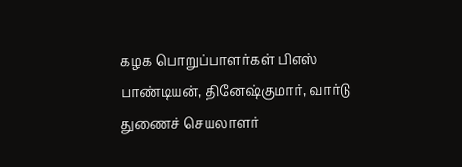கழக பொறுப்பாளர்கள் பிஎஸ் பாண்டியன், தினேஷ்குமார், வார்டு துணைச் செயலாளர்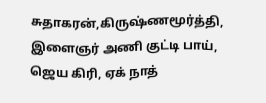சுதாகரன்,கிருஷ்ணமூர்த்தி, இளைஞர் அணி குட்டி பாய், ஜெய கிரி, ஏக் நாத்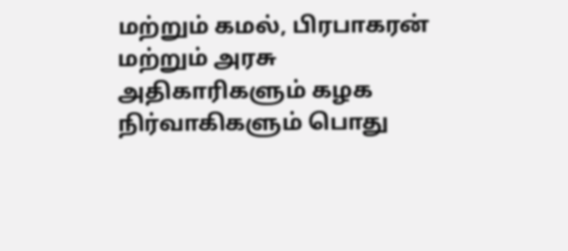மற்றும் கமல், பிரபாகரன் மற்றும் அரசு அதிகாரிகளும் கழக நிர்வாகிகளும் பொது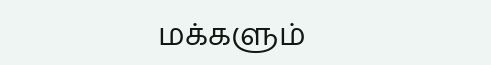மக்களும்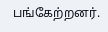பங்கேற்றனர்.